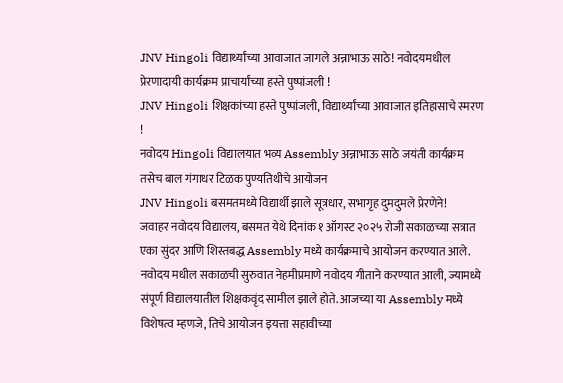JNV Hingoli विद्यार्थ्यांच्या आवाजात जागले अन्नाभाऊ साठे! नवोदयमधील प्रेरणादायी कार्यक्रम प्राचार्यांच्या हस्ते पुष्पांजली !
JNV Hingoli शिक्षकांच्या हस्ते पुष्पांजली, विद्यार्थ्यांच्या आवाजात इतिहासाचे स्मरण !
नवोदय Hingoli विद्यालयात भव्य Assembly अन्नाभाऊ साठे जयंती कार्यक्रम तसेच बाल गंगाधर टिळक पुण्यतिथीचे आयोजन
JNV Hingoli बसमतमध्ये विद्यार्थी झाले सूत्रधार, सभागृह दुमदुमले प्रेरणेने!
जवाहर नवोदय विद्यालय, बसमत येथे दिनांक १ ऑगस्ट २०२५ रोजी सकाळच्या सत्रात एका सुंदर आणि शिस्तबद्ध Assembly मध्ये कार्यक्रमाचे आयोजन करण्यात आले. नवोदय मधील सकाळची सुरुवात नेहमीप्रमाणे नवोदय गीताने करण्यात आली, ज्यामध्ये संपूर्ण विद्यालयातील शिक्षकवृंद सामील झाले होते. आजच्या या Assembly मध्ये विशेषत्व म्हणजे, तिचे आयोजन इयत्ता सहावीच्या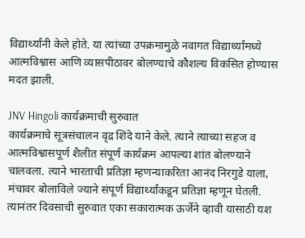विद्यार्थ्यांनी केले होते. या त्यांच्या उपक्रमामुळे नवागत विद्यार्थ्यांमध्ये आत्मविश्वास आणि व्यासपीठावर बोलण्याचे कौशल्य विकसित होण्यास मदत झाली.

JNV Hingoli कार्यक्रमाची सुरुवात
कार्यक्रमाचे सूत्रसंचालन वृद्र शिंदे याने केले. त्याने त्याच्या सहज व आत्मविश्वासपूर्ण शैलीत संपूर्ण कार्यक्रम आपल्या शांत बोलण्याने चालवला. त्याने भारताची प्रतिज्ञा म्हणन्याकरिता आनंद निरगुडे याला, मंचावर बोलाविले ज्याने संपूर्ण विद्यार्थ्यांकडून प्रतिज्ञा म्हणून घेतली. त्यानंतर दिवसाची सुरुवात एका सकारात्मक ऊर्जेने व्हावी यासाठी यश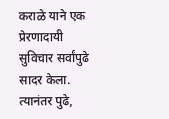कराळे याने एक प्रेरणादायी सुविचार सर्वांपुढे सादर केला.
त्यानंतर पुढे,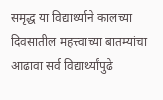समृद्ध या विद्यार्थ्याने कालच्या दिवसातील महत्त्वाच्या बातम्यांचा आढावा सर्व विद्यार्थ्यांपुढे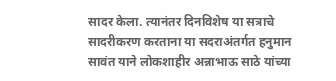सादर केला. त्यानंतर दिनविशेष या सत्राचे सादरीकरण करताना या सदराअंतर्गत हनुमान सावंत याने लोकशाहीर अन्नाभाऊ साठे यांच्या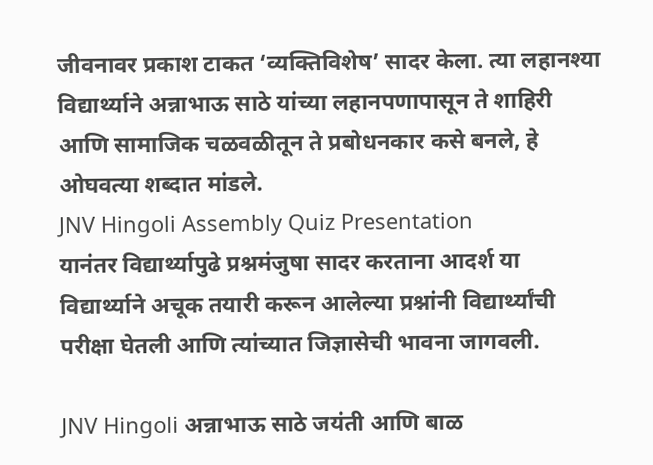जीवनावर प्रकाश टाकत ‘व्यक्तिविशेष’ सादर केला. त्या लहानश्या विद्यार्थ्याने अन्नाभाऊ साठे यांच्या लहानपणापासून ते शाहिरी आणि सामाजिक चळवळीतून ते प्रबोधनकार कसे बनले, हे ओघवत्या शब्दात मांडले.
JNV Hingoli Assembly Quiz Presentation
यानंतर विद्यार्थ्यापुढे प्रश्नमंजुषा सादर करताना आदर्श या विद्यार्थ्याने अचूक तयारी करून आलेल्या प्रश्नांनी विद्यार्थ्यांची परीक्षा घेतली आणि त्यांच्यात जिज्ञासेची भावना जागवली.

JNV Hingoli अन्नाभाऊ साठे जयंती आणि बाळ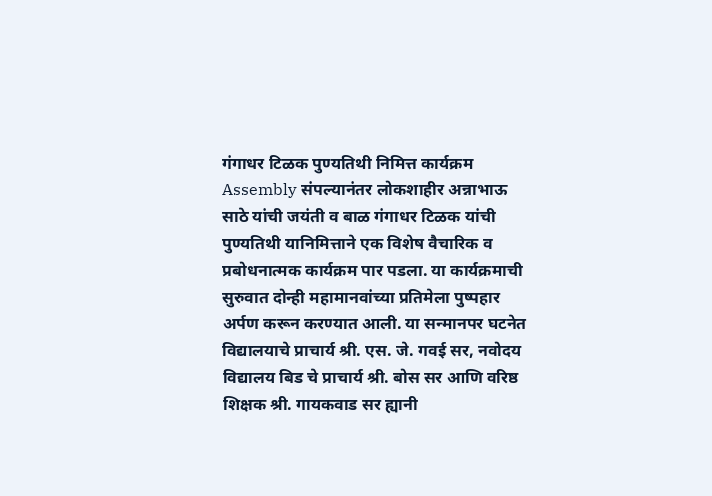गंगाधर टिळक पुण्यतिथी निमित्त कार्यक्रम
Assembly संपल्यानंतर लोकशाहीर अन्नाभाऊ साठे यांची जयंती व बाळ गंगाधर टिळक यांची पुण्यतिथी यानिमित्ताने एक विशेष वैचारिक व प्रबोधनात्मक कार्यक्रम पार पडला. या कार्यक्रमाची सुरुवात दोन्ही महामानवांच्या प्रतिमेला पुष्पहार अर्पण करून करण्यात आली. या सन्मानपर घटनेत विद्यालयाचे प्राचार्य श्री. एस. जे. गवई सर, नवोदय विद्यालय बिड चे प्राचार्य श्री. बोस सर आणि वरिष्ठ शिक्षक श्री. गायकवाड सर ह्यानी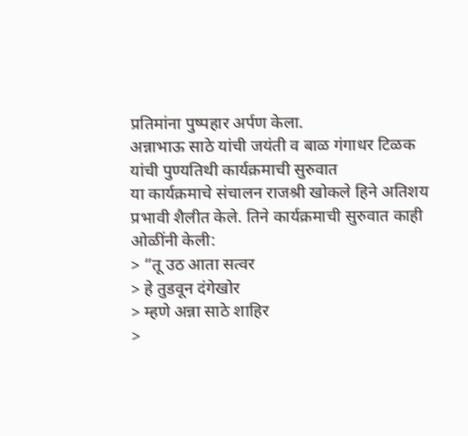प्रतिमांना पुष्पहार अर्पण केला.
अन्नाभाऊ साठे यांची जयंती व बाळ गंगाधर टिळक यांची पुण्यतिथी कार्यक्रमाची सुरुवात
या कार्यक्रमाचे संचालन राजश्री खोकले हिने अतिशय प्रभावी शैलीत केले. तिने कार्यक्रमाची सुरुवात काही ओळींनी केली:
> “तू उठ आता सत्वर
> हे तुडवून दंगेखोर
> म्हणे अन्ना साठे शाहिर
>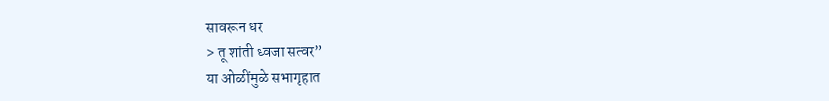सावरून धर
> तू शांती ध्वजा सत्वर”
या ओळींमुळे सभागृहात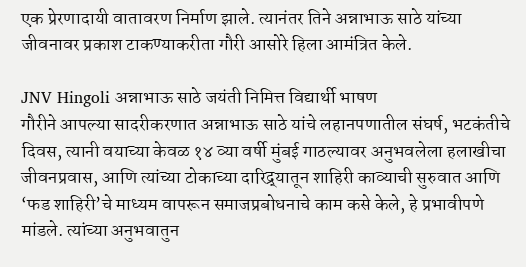एक प्रेरणादायी वातावरण निर्माण झाले. त्यानंतर तिने अन्नाभाऊ साठे यांच्या जीवनावर प्रकाश टाकण्याकरीता गौरी आसोरे हिला आमंत्रित केले.

JNV Hingoli अन्नाभाऊ साठे जयंती निमित्त विद्यार्थी भाषण
गौरीने आपल्या सादरीकरणात अन्नाभाऊ साठे यांचे लहानपणातील संघर्ष, भटकंतीचे दिवस, त्यानी वयाच्या केवळ १४ व्या वर्षी मुंबई गाठल्यावर अनुभवलेला हलाखीचा जीवनप्रवास, आणि त्यांच्या टोकाच्या दारिद्र्यातून शाहिरी काव्याची सुरुवात आणि ‘फड शाहिरी’चे माध्यम वापरून समाजप्रबोधनाचे काम कसे केले, हे प्रभावीपणे मांडले. त्यांच्या अनुभवातुन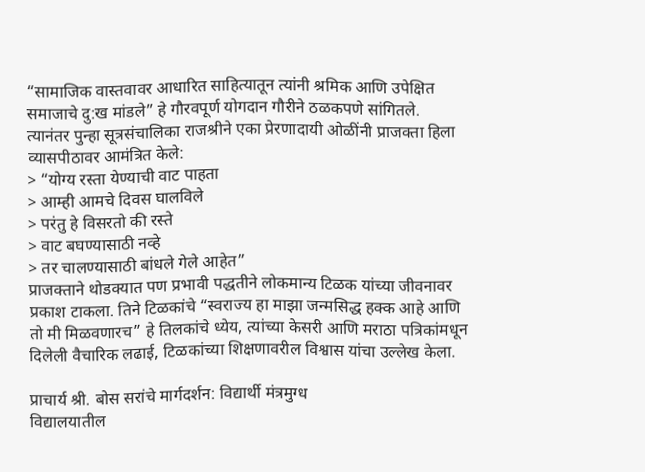“सामाजिक वास्तवावर आधारित साहित्यातून त्यांनी श्रमिक आणि उपेक्षित समाजाचे दु:ख मांडले” हे गौरवपूर्ण योगदान गौरीने ठळकपणे सांगितले.
त्यानंतर पुन्हा सूत्रसंचालिका राजश्रीने एका प्रेरणादायी ओळींनी प्राजक्ता हिला व्यासपीठावर आमंत्रित केले:
> “योग्य रस्ता येण्याची वाट पाहता
> आम्ही आमचे दिवस घालविले
> परंतु हे विसरतो की रस्ते
> वाट बघण्यासाठी नव्हे
> तर चालण्यासाठी बांधले गेले आहेत”
प्राजक्ताने थोडक्यात पण प्रभावी पद्धतीने लोकमान्य टिळक यांच्या जीवनावर प्रकाश टाकला. तिने टिळकांचे “स्वराज्य हा माझा जन्मसिद्ध हक्क आहे आणि तो मी मिळवणारच” हे तिलकांचे ध्येय, त्यांच्या केसरी आणि मराठा पत्रिकांमधून दिलेली वैचारिक लढाई, टिळकांच्या शिक्षणावरील विश्वास यांचा उल्लेख केला.

प्राचार्य श्री. बोस सरांचे मार्गदर्शन: विद्यार्थी मंत्रमुग्ध
विद्यालयातील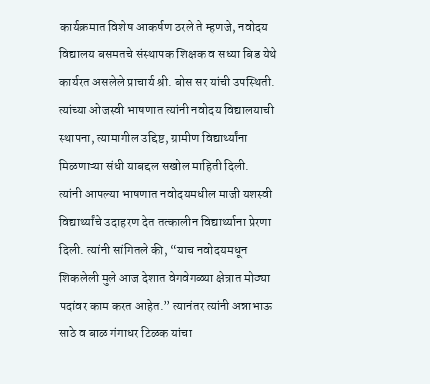कार्यक्रमात विशेष आकर्षण ठरले ते म्हणजे, नवोदय विद्यालय बसमतचे संस्थापक शिक्षक व सध्या बिड येथे कार्यरत असलेले प्राचार्य श्री. बोस सर यांची उपस्थिती. त्यांच्या ओजस्वी भाषणात त्यांनी नवोदय विद्यालयाची स्थापना, त्यामागील उद्दिष्ट, ग्रामीण विद्यार्थ्यांना मिळणाऱ्या संधी याबद्दल सखोल माहिती दिली.
त्यांनी आपल्या भाषणात नवोदयमधील माजी यशस्वी विद्यार्थ्यांचे उदाहरण देत तत्कालीन विद्यार्थ्याना प्रेरणा दिली. त्यांनी सांगितले की, “याच नवोदयमधून शिकलेली मुले आज देशात वेगवेगळ्या क्षेत्रात मोठ्या पदांवर काम करत आहेत.” त्यानंतर त्यांनी अन्नाभाऊ साठे व बाळ गंगाधर टिळक यांचा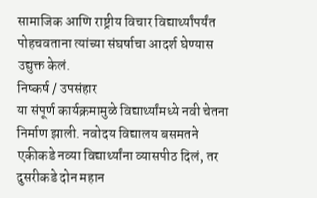सामाजिक आणि राष्ट्रीय विचार विद्यार्थ्यांपर्यंत पोहचवताना त्यांच्या संघर्षाचा आदर्श घेण्यास उद्युक्त केलं.
निष्कर्ष / उपसंहार
या संपूर्ण कार्यक्रमामुळे विद्यार्थ्यांमध्ये नवी चेतना निर्माण झाली. नवोदय विद्यालय बसमतने एकीकडे नव्या विद्यार्थ्यांना व्यासपीठ दिलं, तर दुसरीकडे दोन महान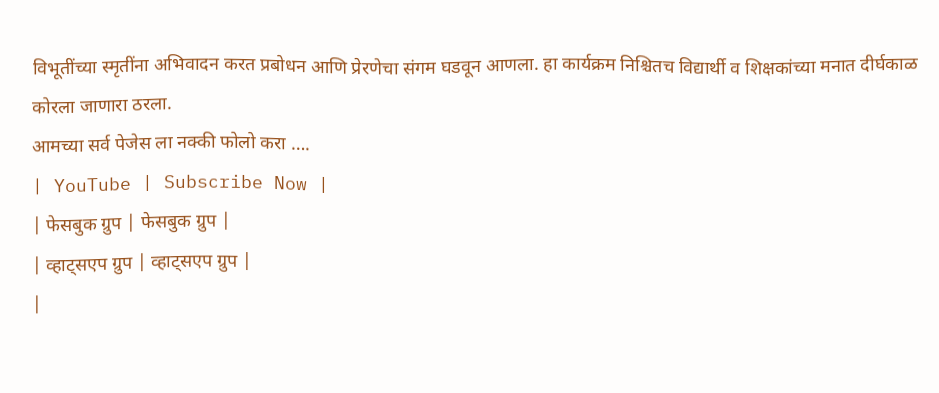विभूतींच्या स्मृतींना अभिवादन करत प्रबोधन आणि प्रेरणेचा संगम घडवून आणला. हा कार्यक्रम निश्चितच विद्यार्थी व शिक्षकांच्या मनात दीर्घकाळ कोरला जाणारा ठरला.
आमच्या सर्व पेजेस ला नक्की फोलो करा ….
| YouTube | Subscribe Now |
| फेसबुक ग्रुप | फेसबुक ग्रुप |
| व्हाट्सएप ग्रुप | व्हाट्सएप ग्रुप |
|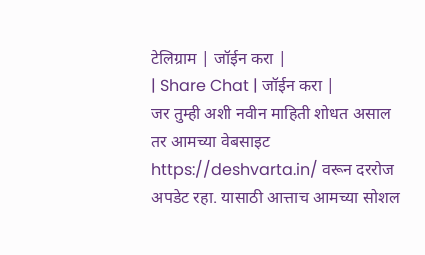टेलिग्राम | जॉईन करा |
| Share Chat | जॉईन करा |
जर तुम्ही अशी नवीन माहिती शोधत असाल तर आमच्या वेबसाइट https://deshvarta.in/ वरून दररोज अपडेट रहा. यासाठी आत्ताच आमच्या सोशल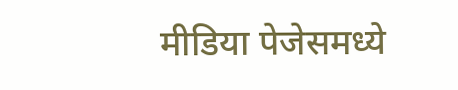मीडिया पेजेसमध्ये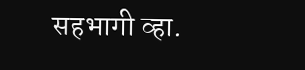सहभागी व्हा.